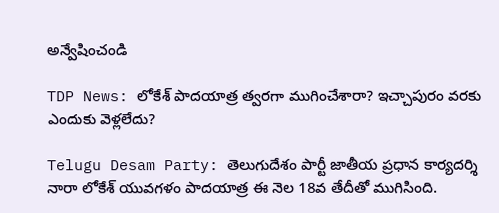అన్వేషించండి

TDP News: లోకేశ్ పాదయాత్ర త్వరగా ముగించేశారా? ఇచ్చాపురం వరకు ఎందుకు వెళ్లలేదు?

Telugu Desam Party: తెలుగుదేశం పార్టీ జాతీయ ప్రధాన కార్యదర్శి నారా లోకేశ్ యువగళం పాదయాత్ర ఈ నెల 18వ తేదీతో ముగిసింది.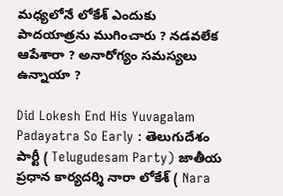మధ్యలోనే లోకేశ్ ఎందుకు పాదయాత్రను ముగించారు ? నడవలేక ఆపేశారా ? అనారోగ్యం సమస్యలు ఉన్నాయా ?

Did Lokesh End His Yuvagalam Padayatra So Early : తెలుగుదేశం పార్టీ ( Telugudesam Party) జాతీయ ప్రధాన కార్యదర్శి నారా లోకేశ్ ( Nara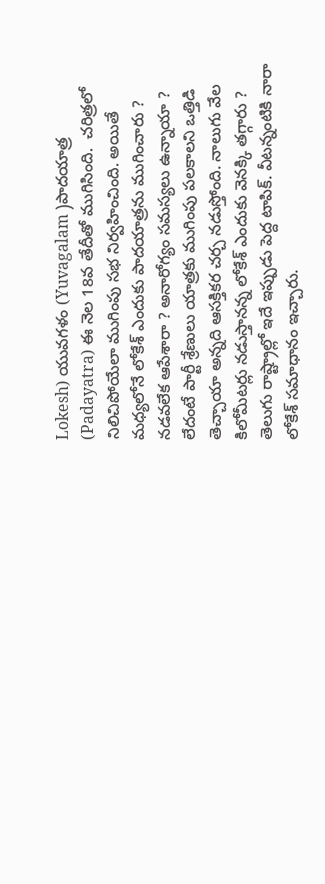Lokesh) యువగళం (Yuvagalam )పాదయాత్ర (Padayatra) ఈ నెల 18వ తేదీతో ముగిసింది.  చరిత్రలో నిలిచిపోయేలా ముగింపు సభ నిర్వహించింది. అయితే మధ్యలోనే లోకేశ్ ఎందుకు పాదయాత్రను ముగించారు ? నడవలేక ఆపేశారా ? అనారోగ్యం సమస్యలు ఉన్నాయా ? లేదంటే పార్టీ శ్రేణులు యాత్రకు ముగింపు పలకాలని ఒత్తిడి తెచ్చాయా అన్నది ఆసక్తికర చర్చ నడుస్తోంది. నాలుగు వేల కిలోమీటర్లు నడుస్తానన్న లోకేశ్ ఎందుకు వెనక్కి తగ్గారు ? తెలుగు రాష్ట్రాల్లో ఇదే ఇప్పుడు పెద్ద టాపిక్. వీటన్నంటికి నారా లోకేశ్ సమాధానం ఇచ్చారు.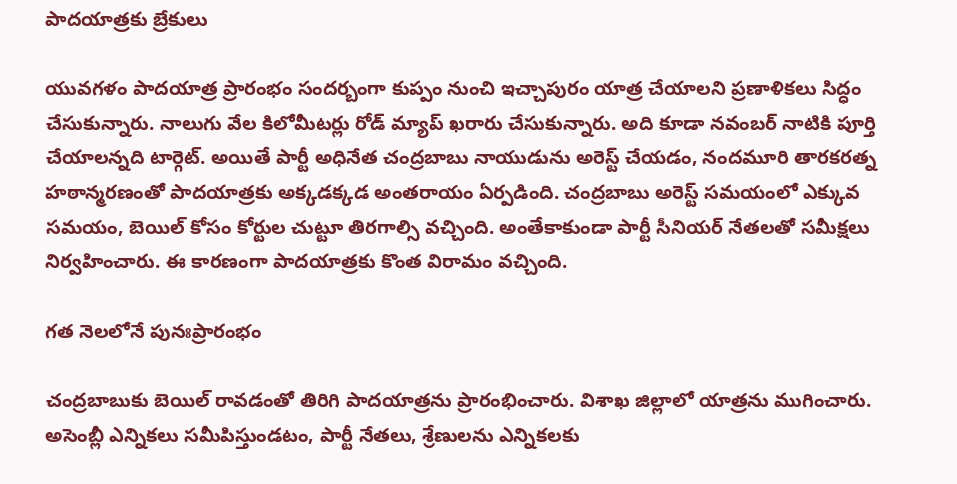పాదయాత్రకు బ్రేకులు

యువగళం పాదయాత్ర ప్రారంభం సందర్బంగా కుప్పం నుంచి ఇచ్చాపురం యాత్ర చేయాలని ప్రణాళికలు సిద్ధం చేసుకున్నారు. నాలుగు వేల కిలోమీటర్లు రోడ్ మ్యాప్ ఖరారు చేసుకున్నారు. అది కూడా నవంబర్ నాటికి పూర్తి చేయాలన్నది టార్గెట్. అయితే పార్టీ అధినేత చంద్రబాబు నాయుడును అరెస్ట్ చేయడం, నందమూరి తారకరత్న హఠాన్మరణంతో పాదయాత్రకు అక్కడక్కడ అంతరాయం ఏర్పడింది. చంద్రబాబు అరెస్ట్ సమయంలో ఎక్కువ సమయం, బెయిల్ కోసం కోర్టుల చుట్టూ తిరగాల్సి వచ్చింది. అంతేకాకుండా పార్టీ సీనియర్ నేతలతో సమీక్షలు నిర్వహించారు. ఈ కారణంగా పాదయాత్రకు కొంత విరామం వచ్చింది.

గత నెలలోనే పునఃప్రారంభం

చంద్రబాబుకు బెయిల్ రావడంతో తిరిగి పాదయాత్రను ప్రారంభించారు. విశాఖ జిల్లాలో యాత్రను ముగించారు. అసెంబ్లీ ఎన్నికలు సమీపిస్తుండటం, పార్టీ నేతలు, శ్రేణులను ఎన్నికలకు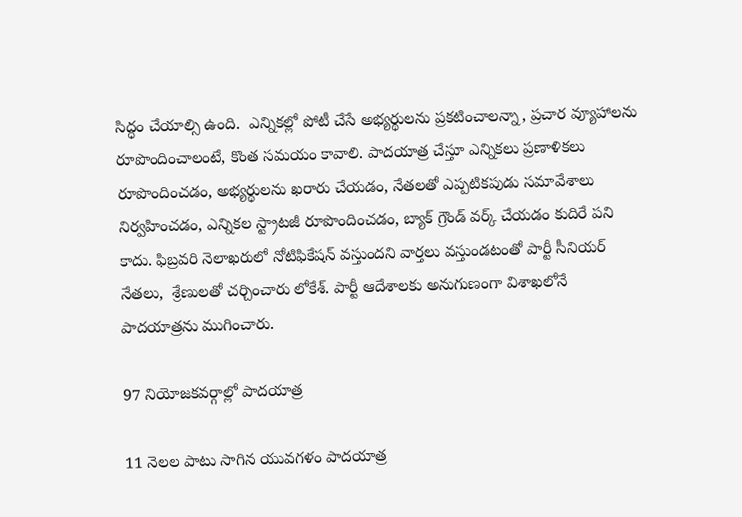సిద్ధం చేయాల్సి ఉంది.  ఎన్నికల్లో పోటీ చేసే అభ్యర్థులను ప్రకటించాలన్నా, ప్రచార వ్యూహాలను రూపొందించాలంటే, కొంత సమయం కావాలి. పాదయాత్ర చేస్తూ ఎన్నికలు ప్రణాళికలు రూపొందించడం, అభ్యర్థులను ఖరారు చేయడం, నేతలతో ఎప్పటికపుడు సమావేశాలు నిర్వహించడం, ఎన్నికల స్ట్రాటజీ రూపొందించడం, బ్యాక్ గ్రౌండ్ వర్క్ చేయడం కుదిరే పని కాదు. ఫిబ్రవరి నెలాఖరులో నోటిఫికేషన్ వస్తుందని వార్తలు వస్తుండటంతో పార్టీ సీనియర్ నేతలు,  శ్రేణులతో చర్చించారు లోకేశ్. పార్టీ ఆదేశాలకు అనుగుణంగా విశాఖలోనే పాదయాత్రను ముగించారు.

97 నియోజకవర్గాల్లో పాదయాత్ర

11 నెలల పాటు సాగిన యువగళం పాదయాత్ర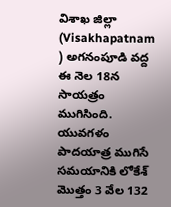విశాఖ జిల్లా (Visakhapatnam ) అగనంపూడి వద్ద ఈ నెల 18న సాయత్రం ముగిసింది. యువగళం పాదయాత్ర ముగిసే సమయానికి లోకేశ్ మొత్తం 3 వేల 132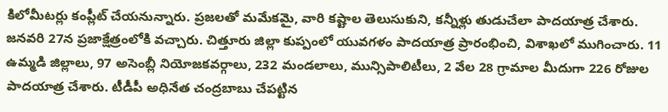కిలోమీటర్లు కంప్లీట్ చేయనున్నారు. ప్రజలతో మమేకమై, వారి కష్టాల తెలుసుకుని, కన్నీళ్లు తుడుచేలా పాదయాత్ర చేశారు. జనవరి 27న ప్రజాక్షేత్రంలోకి వచ్చారు. చిత్తూరు జిల్లా కుప్పంలో యువగళం పాదయాత్ర ప్రారంభించి, విశాఖలో ముగించారు. 11 ఉమ్మడి జిల్లాలు, 97 అసెంబ్లీ నియోజకవర్గాలు, 232 మండలాలు, మున్సిపాలిటీలు, 2 వేల 28 గ్రామాల మీదుగా 226 రోజుల పాదయాత్ర చేశారు. టీడీపీ అధినేత చంద్రబాబు చేపట్టిన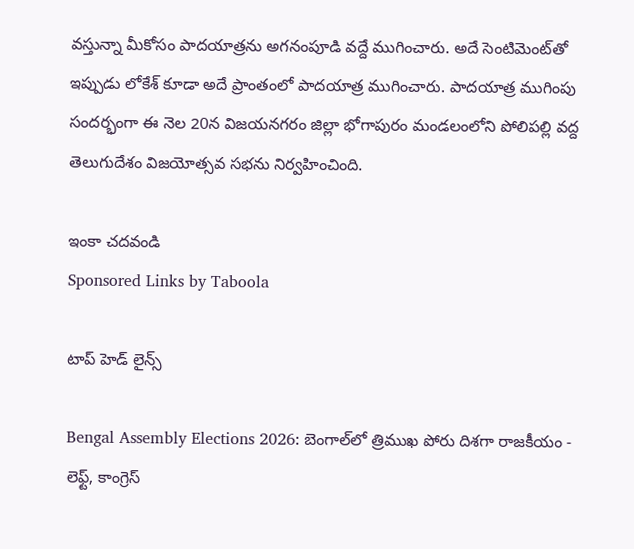వస్తున్నా మీకోసం పాదయాత్రను అగనంపూడి వద్దే ముగించారు. అదే సెంటిమెంట్‌తో ఇప్పుడు లోకేశ్‌ కూడా అదే ప్రాంతంలో పాదయాత్ర ముగించారు. పాదయాత్ర ముగింపు సందర్భంగా ఈ నెల 20న విజయనగరం జిల్లా భోగాపురం మండలంలోని పోలిపల్లి వద్ద తెలుగుదేశం విజయోత్సవ సభను నిర్వహించింది.

ఇంకా చదవండి
Sponsored Links by Taboola

టాప్ హెడ్ లైన్స్

Bengal Assembly Elections 2026: బెంగాల్‌లో త్రిముఖ పోరు దిశగా రాజకీయం - లెఫ్ట్, కాంగ్రెస్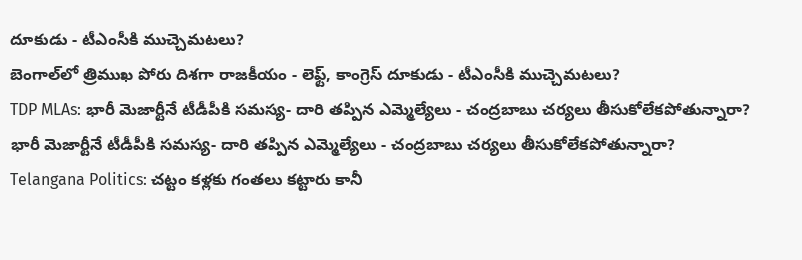దూకుడు - టీఎంసీకి ముచ్చెమటలు?
బెంగాల్‌లో త్రిముఖ పోరు దిశగా రాజకీయం - లెఫ్ట్, కాంగ్రెస్ దూకుడు - టీఎంసీకి ముచ్చెమటలు?
TDP MLAs: భారీ మెజార్టీనే టీడీపీకి సమస్య- దారి తప్పిన ఎమ్మెల్యేలు - చంద్రబాబు చర్యలు తీసుకోలేకపోతున్నారా?
భారీ మెజార్టీనే టీడీపీకి సమస్య- దారి తప్పిన ఎమ్మెల్యేలు - చంద్రబాబు చర్యలు తీసుకోలేకపోతున్నారా?
Telangana Politics: చట్టం కళ్లకు గంతలు కట్టారు కానీ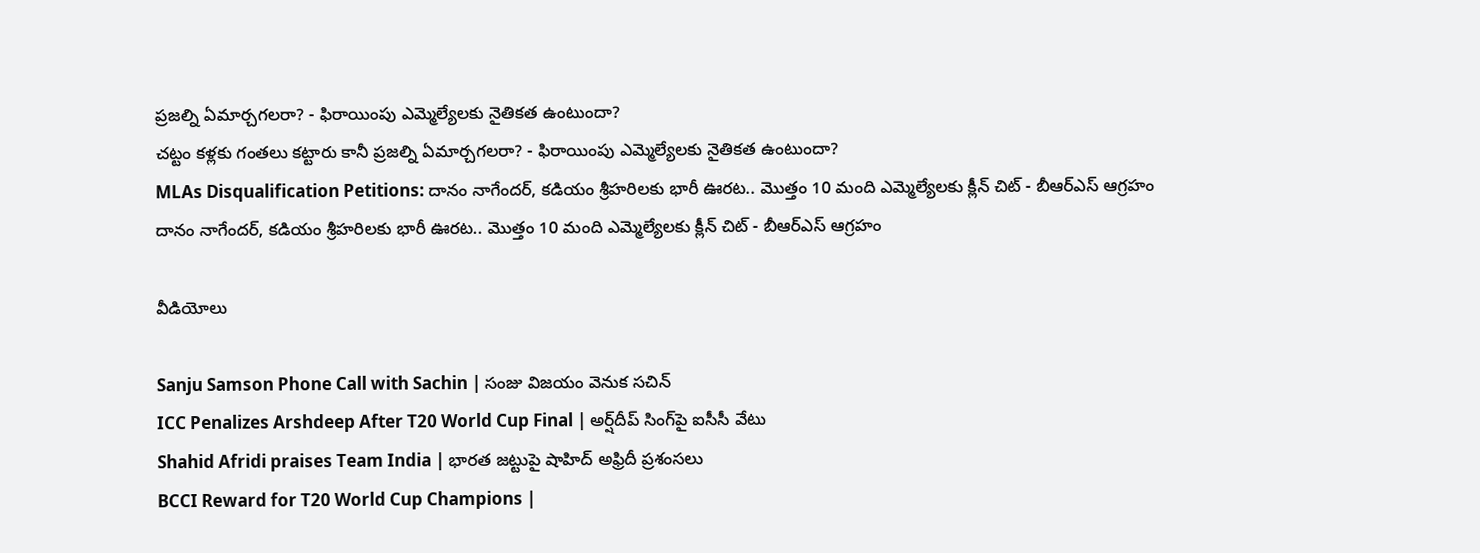ప్రజల్ని ఏమార్చగలరా? - ఫిరాయింపు ఎమ్మెల్యేలకు నైతికత ఉంటుందా?
చట్టం కళ్లకు గంతలు కట్టారు కానీ ప్రజల్ని ఏమార్చగలరా? - ఫిరాయింపు ఎమ్మెల్యేలకు నైతికత ఉంటుందా?
MLAs Disqualification Petitions: దానం నాగేందర్, కడియం శ్రీహరిలకు భారీ ఊరట.. మొత్తం 10 మంది ఎమ్మెల్యేలకు క్లీన్ చిట్ - బీఆర్ఎస్ ఆగ్రహం
దానం నాగేందర్, కడియం శ్రీహరిలకు భారీ ఊరట.. మొత్తం 10 మంది ఎమ్మెల్యేలకు క్లీన్ చిట్ - బీఆర్ఎస్ ఆగ్రహం

వీడియోలు

Sanju Samson Phone Call with Sachin | సంజు విజయం వెనుక సచిన్
ICC Penalizes Arshdeep After T20 World Cup Final | అర్ష్‌దీప్ సింగ్‌పై ఐసీసీ వేటు
Shahid Afridi praises Team India | భారత జట్టుపై షాహిద్ అఫ్రిదీ ప్రశంసలు
BCCI Reward for T20 World Cup Champions |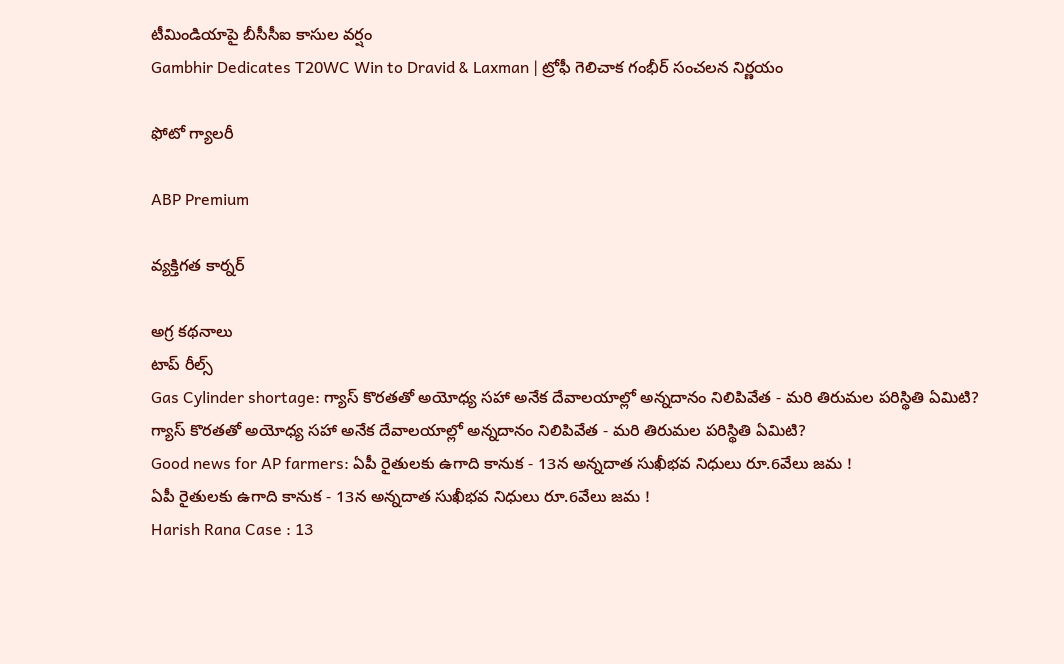టీమిండియాపై బీసీసీఐ కాసుల వర్షం
Gambhir Dedicates T20WC Win to Dravid & Laxman | ట్రోఫీ గెలిచాక గంభీర్ సంచలన నిర్ణయం

ఫోటో గ్యాలరీ

ABP Premium

వ్యక్తిగత కార్నర్

అగ్ర కథనాలు
టాప్ రీల్స్
Gas Cylinder shortage: గ్యాస్ కొరతతో అయోధ్య సహా అనేక దేవాలయాల్లో అన్నదానం నిలిపివేత - మరి తిరుమల పరిస్థితి ఏమిటి?
గ్యాస్ కొరతతో అయోధ్య సహా అనేక దేవాలయాల్లో అన్నదానం నిలిపివేత - మరి తిరుమల పరిస్థితి ఏమిటి?
Good news for AP farmers: ఏపీ రైతులకు ఉగాది కానుక - 13న అన్నదాత సుఖీభవ నిధులు రూ.6వేలు జమ !
ఏపీ రైతులకు ఉగాది కానుక - 13న అన్నదాత సుఖీభవ నిధులు రూ.6వేలు జమ !
Harish Rana Case : 13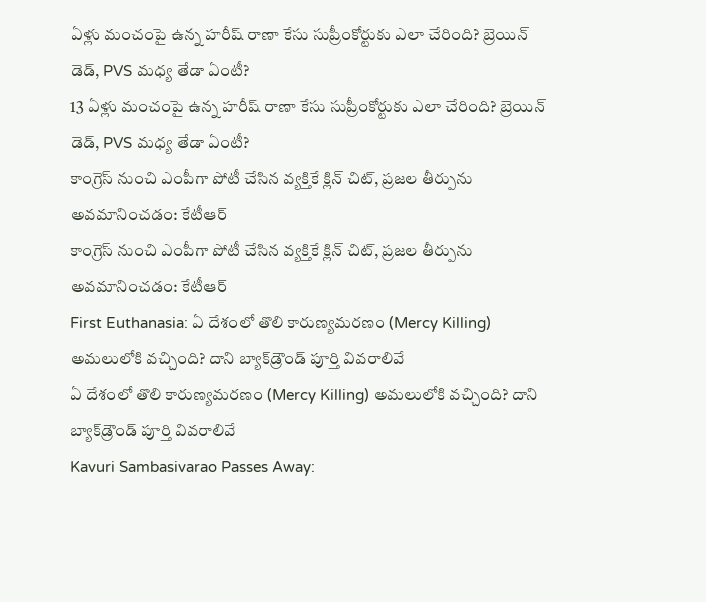ఏళ్లు మంచంపై ఉన్న హరీష్‌ రాణా కేసు సుప్రీంకోర్టుకు ఎలా చేరింది? బ్రెయిన్ డెడ్, PVS మధ్య తేడా ఏంటీ?
13 ఏళ్లు మంచంపై ఉన్న హరీష్‌ రాణా కేసు సుప్రీంకోర్టుకు ఎలా చేరింది? బ్రెయిన్ డెడ్, PVS మధ్య తేడా ఏంటీ?
కాంగ్రెస్ నుంచి ఎంపీగా పోటీ చేసిన వ్యక్తికే క్లిన్ చిట్, ప్రజల తీర్పును అవమానించడం: కేటీఆర్
కాంగ్రెస్ నుంచి ఎంపీగా పోటీ చేసిన వ్యక్తికే క్లిన్ చిట్, ప్రజల తీర్పును అవమానించడం: కేటీఆర్
First Euthanasia: ఏ దేశంలో తొలి కారుణ్యమరణం (Mercy Killing) అమలులోకి వచ్చింది? దాని బ్యాక్‌డ్రౌండ్ పూర్తి వివరాలివే
ఏ దేశంలో తొలి కారుణ్యమరణం (Mercy Killing) అమలులోకి వచ్చింది? దాని బ్యాక్‌డ్రౌండ్ పూర్తి వివరాలివే
Kavuri Sambasivarao Passes Away: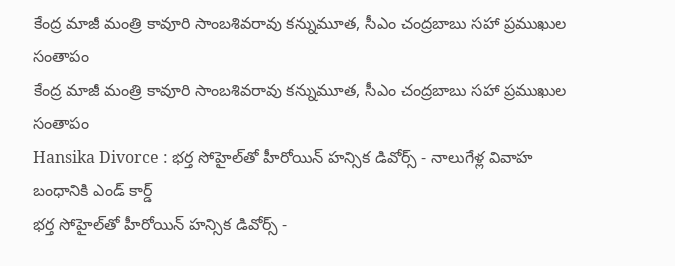కేంద్ర మాజీ మంత్రి కావూరి సాంబశివరావు కన్నుమూత, సీఎం చంద్రబాబు సహా ప్రముఖుల సంతాపం
కేంద్ర మాజీ మంత్రి కావూరి సాంబశివరావు కన్నుమూత, సీఎం చంద్రబాబు సహా ప్రముఖుల సంతాపం
Hansika Divorce : భర్త సోహైల్‌తో హీరోయిన్ హన్సిక డివోర్స్ - నాలుగేళ్ల వివాహ బంధానికి ఎండ్ కార్డ్
భర్త సోహైల్‌తో హీరోయిన్ హన్సిక డివోర్స్ -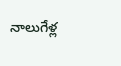నాలుగేళ్ల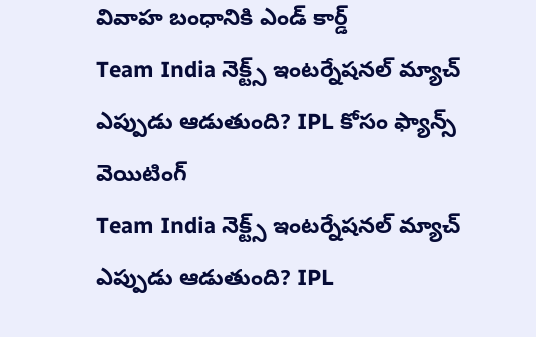వివాహ బంధానికి ఎండ్ కార్డ్
Team India నెక్ట్స్ ఇంటర్నేషనల్ మ్యాచ్ ఎప్పుడు ఆడుతుంది? IPL కోసం ఫ్యాన్స్ వెయిటింగ్
Team India నెక్ట్స్ ఇంటర్నేషనల్ మ్యాచ్ ఎప్పుడు ఆడుతుంది? IPL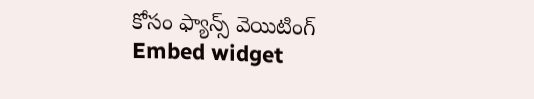కోసం ఫ్యాన్స్ వెయిటింగ్
Embed widget